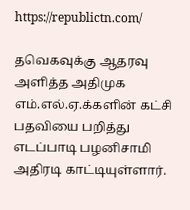https://republictn.com/

தவெகவுக்கு ஆதரவு அளித்த அதிமுக எம்.எல்.ஏ.க்களின் கட்சி பதவியை பறித்து எடப்பாடி பழனிசாமி அதிரடி காட்டியுள்ளார்.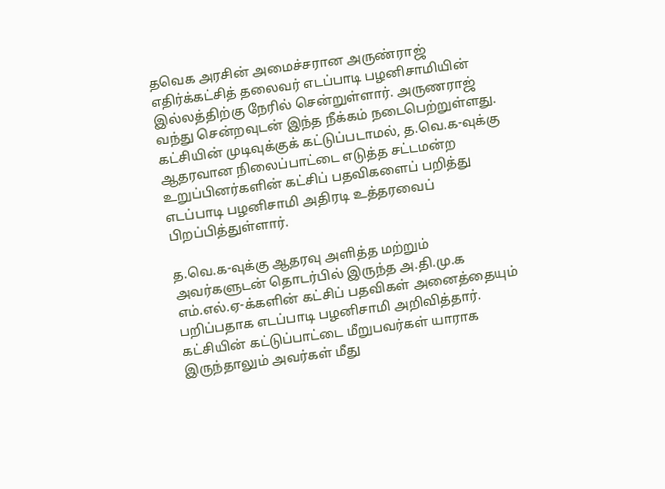தவெக அரசின் அமைச்சரான அருண்ராஜ் எதிர்க்கட்சித் தலைவர் எடப்பாடி பழனிசாமியின் இல்லத்திற்கு நேரில் சென்றுள்ளார். அருணராஜ் வந்து சென்றவுடன் இந்த நீக்கம் நடைபெற்றுள்ளது. கட்சியின் முடிவுக்குக் கட்டுப்படாமல், த.வெ.க-வுக்கு ஆதரவான நிலைப்பாட்டை எடுத்த சட்டமன்ற உறுப்பினர்களின் கட்சிப் பதவிகளைப் பறித்து எடப்பாடி பழனிசாமி அதிரடி உத்தரவைப் பிறப்பித்துள்ளார்.

த.வெ.க-வுக்கு ஆதரவு அளித்த மற்றும் அவர்களுடன் தொடர்பில் இருந்த அ.தி.மு.க எம்.எல்.ஏ-க்களின் கட்சிப் பதவிகள் அனைத்தையும் பறிப்பதாக எடப்பாடி பழனிசாமி அறிவித்தார். கட்சியின் கட்டுப்பாட்டை மீறுபவர்கள் யாராக இருந்தாலும் அவர்கள் மீது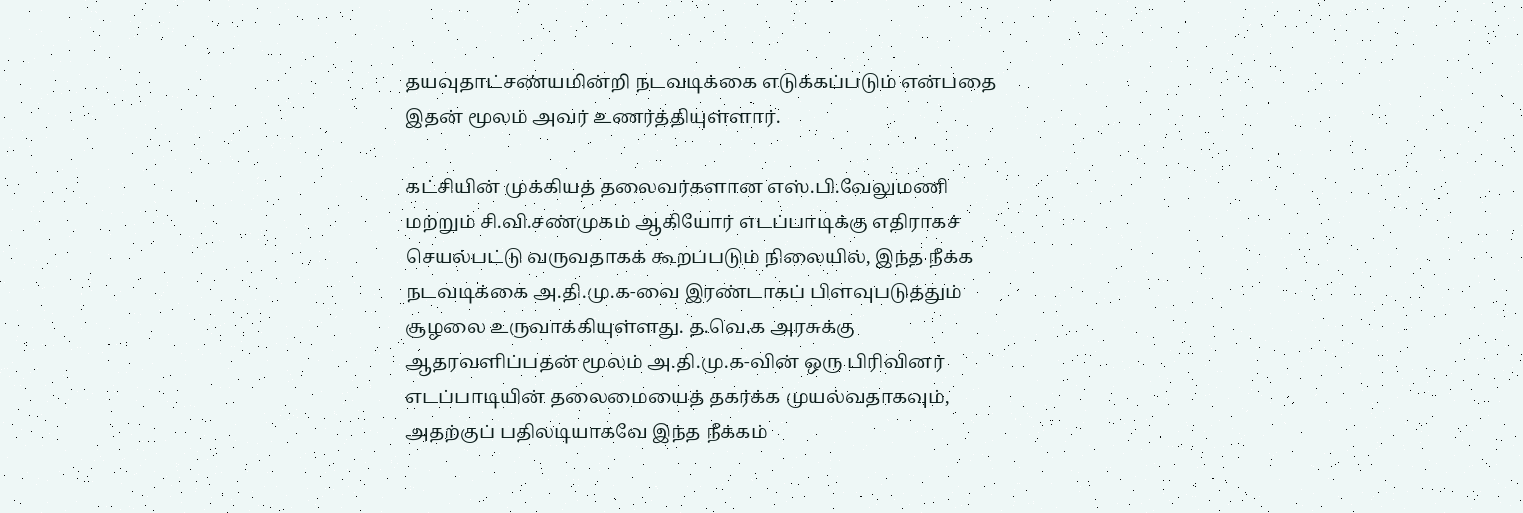தயவுதாட்சண்யமின்றி நடவடிக்கை எடுக்கப்படும் என்பதை இதன் மூலம் அவர் உணர்த்தியுள்ளார்.

கட்சியின் முக்கியத் தலைவர்களான எஸ்.பி.வேலுமணி மற்றும் சி.வி.சண்முகம் ஆகியோர் எடப்பாடிக்கு எதிராகச் செயல்பட்டு வருவதாகக் கூறப்படும் நிலையில், இந்த நீக்க நடவடிக்கை அ.தி.மு.க-வை இரண்டாகப் பிளவுபடுத்தும் சூழலை உருவாக்கியுள்ளது. த.வெ.க அரசுக்கு ஆதரவளிப்பதன் மூலம் அ.தி.மு.க-வின் ஒரு பிரிவினர் எடப்பாடியின் தலைமையைத் தகர்க்க முயல்வதாகவும், அதற்குப் பதிலடியாகவே இந்த நீக்கம்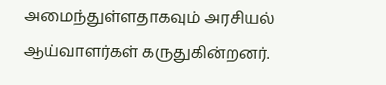அமைந்துள்ளதாகவும் அரசியல் ஆய்வாளர்கள் கருதுகின்றனர்.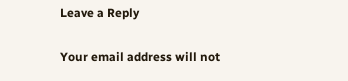Leave a Reply

Your email address will not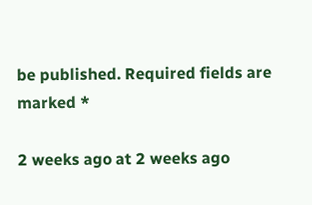be published. Required fields are marked *

2 weeks ago at 2 weeks ago